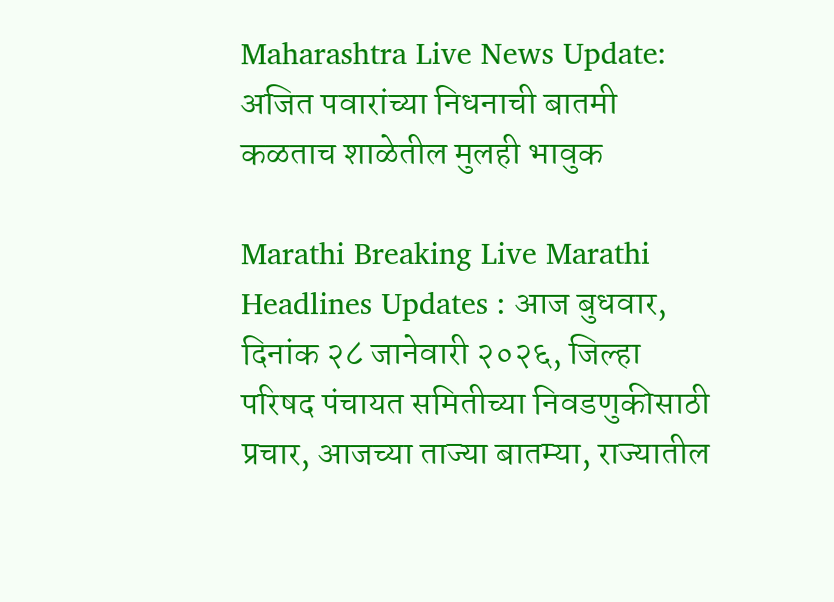Maharashtra Live News Update: अजित पवारांच्या निधनाची बातमी कळताच शाळेतील मुलही भावुक

Marathi Breaking Live Marathi Headlines Updates : आज बुधवार, दिनांक २८ जानेवारी २०२६, जिल्हा परिषद पंचायत समितीच्या निवडणुकीसाठी प्रचार, आजच्या ताज्या बातम्या, राज्यातील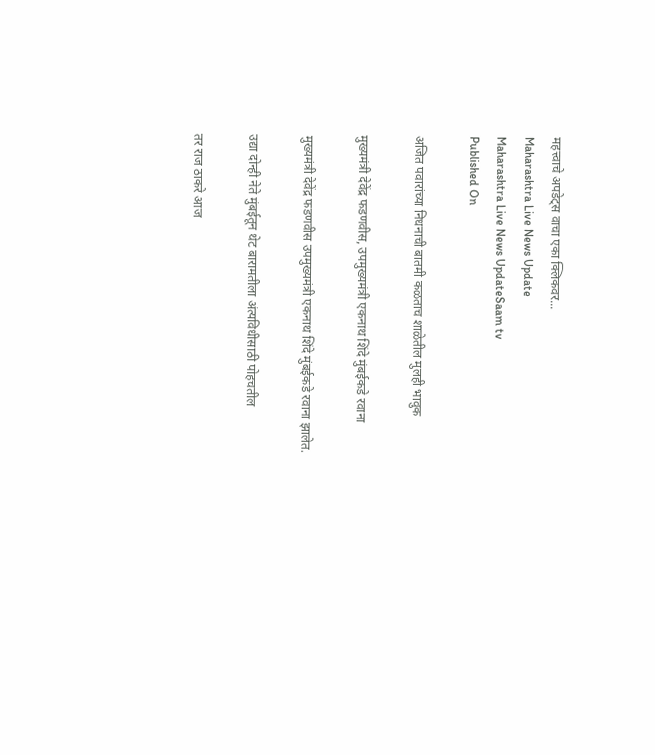महत्त्वाचे अपडेट्स वाचा एका क्लिकवर...
Maharashtra Live News Update
Maharashtra Live News UpdateSaam tv
Published On

अजित पवारांच्या निधनाची बातमी कळताच शाळेतील मुलही भावुक

मुख्यमंत्री देवेंद्र फडणवीस, उपमुख्यमंत्री एकनाथ शिंदे मुंबईकडे रवाना

मुख्यमंत्री देवेंद्र फडणवीस उपमुख्यमंत्री एकनाथ शिंदे मुंबईकडे रवाना झालेत.

उद्या दोन्ही नेते मुंबईतून थेट बारामतीला अंत्यविधीसाठी पोहचतील

तर राज ठाकरे आज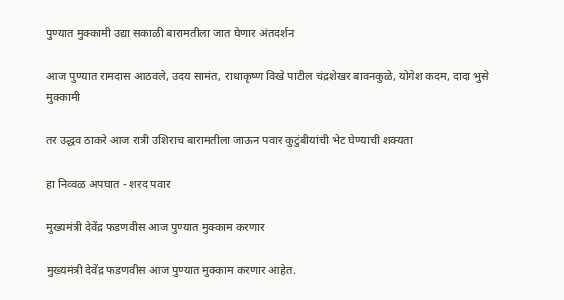पुण्यात मुक्कामी उद्या सकाळी बारामतीला जात घेणार अंतदर्शन

आज पुण्यात रामदास आठवले, उदय सामंत, राधाकृष्ण विखे पाटील चंद्रशेखर बावनकुळे, योगेश कदम, दादा भुसे मुक्कामी

तर उद्धव ठाकरे आज रात्री उशिराच बारामतीला जाऊन पवार कुटुंबीयांची भेट घेण्याची शक्यता

हा निव्वळ अपघात - शरद पवार

मुख्यमंत्री देवेंद्र फडणवीस आज पुण्यात मुक्काम करणार

मुख्यमंत्री देवेंद्र फडणवीस आज पुण्यात मुक्काम करणार आहेत.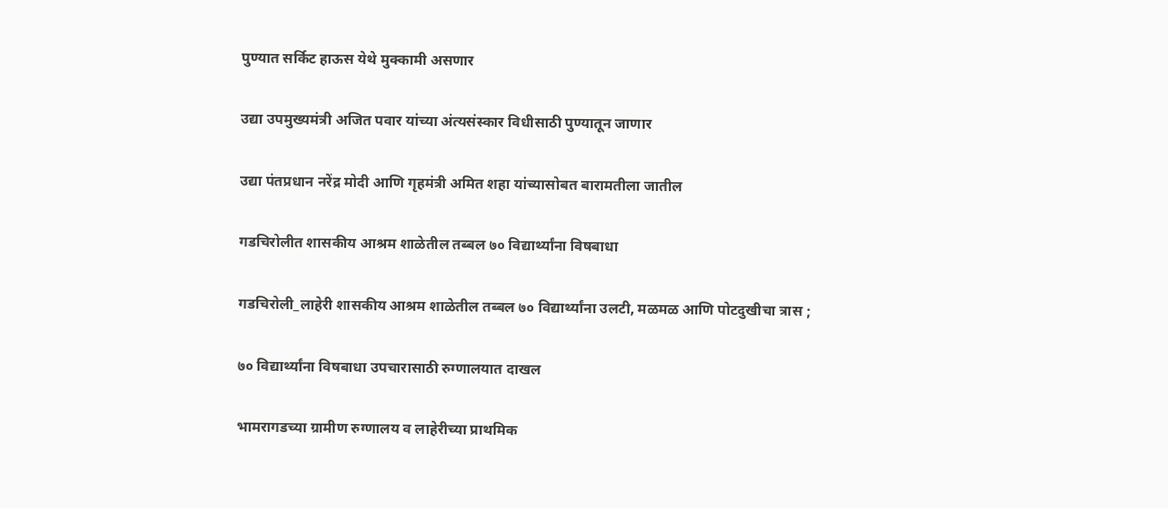पुण्यात सर्किट हाऊस येथे मुक्कामी असणार

उद्या उपमुख्यमंत्री अजित पवार यांच्या अंत्यसंस्कार विधीसाठी पुण्यातून जाणार

उद्या पंतप्रधान नरेंद्र मोदी आणि गृहमंत्री अमित शहा यांच्यासोबत बारामतीला जातील

गडचिरोलीत शासकीय आश्रम शाळेतील तब्बल ७० विद्यार्थ्यांना विषबाधा

गडचिरोली_लाहेरी शासकीय आश्रम शाळेतील तब्बल ७० विद्यार्थ्यांना उलटी, मळमळ आणि पोटदुखीचा त्रास ;

७० विद्यार्थ्यांना विषबाधा उपचारासाठी रुग्णालयात दाखल

भामरागडच्या ग्रामीण रुग्णालय व लाहेरीच्या प्राथमिक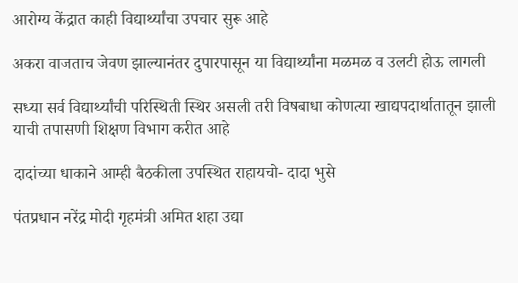आरोग्य केंद्रात काही विद्यार्थ्यांचा उपचार सुरू आहे

अकरा वाजताच जेवण झाल्यानंतर दुपारपासून या विद्यार्थ्यांना मळमळ व उलटी होऊ लागली

सध्या सर्व विद्यार्थ्यांची परिस्थिती स्थिर असली तरी विषबाधा कोणत्या खाद्यपदार्थातातून झाली याची तपासणी शिक्षण विभाग करीत आहे

दादांच्या धाकाने आम्ही बैठकीला उपस्थित राहायचो- दादा भुसे

पंतप्रधान नरेंद्र मोदी गृहमंत्री अमित शहा उद्या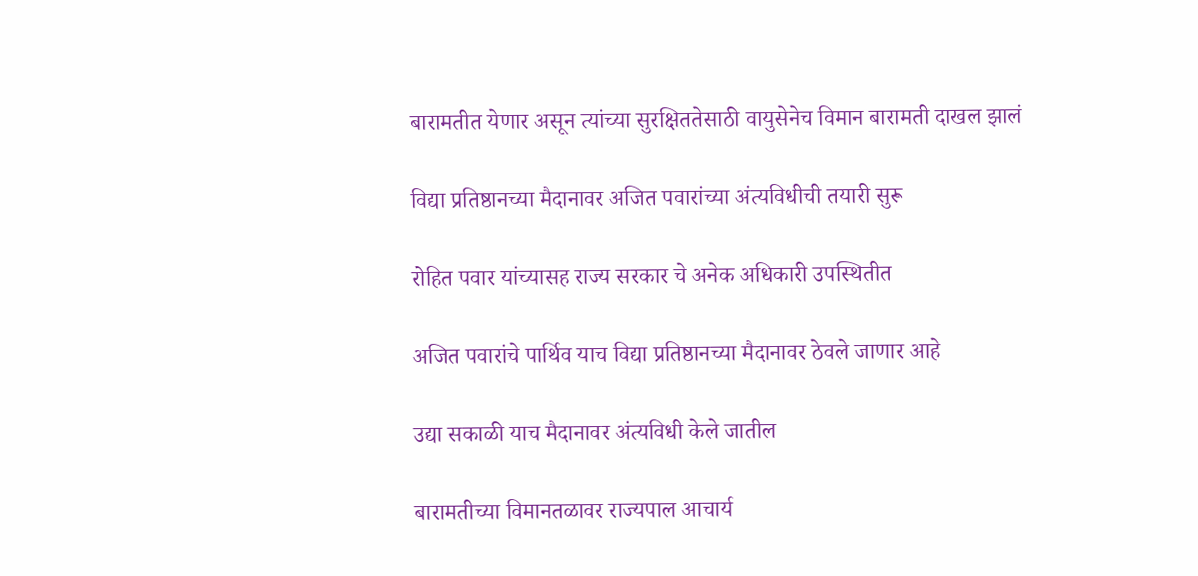बारामतीत येणार असून त्यांच्या सुरक्षिततेसाठी वायुसेनेच विमान बारामती दाखल झालं

विद्या प्रतिष्ठानच्या मैदानावर अजित पवारांच्या अंत्यविधीची तयारी सुरू

रोहित पवार यांच्यासह राज्य सरकार चे अनेक अधिकारी उपस्थितीत

अजित पवारांचे पार्थिव याच विद्या प्रतिष्ठानच्या मैदानावर ठेवले जाणार आहे

उद्या सकाळी याच मैदानावर अंत्यविधी केले जातील

बारामतीच्या विमानतळावर राज्यपाल आचार्य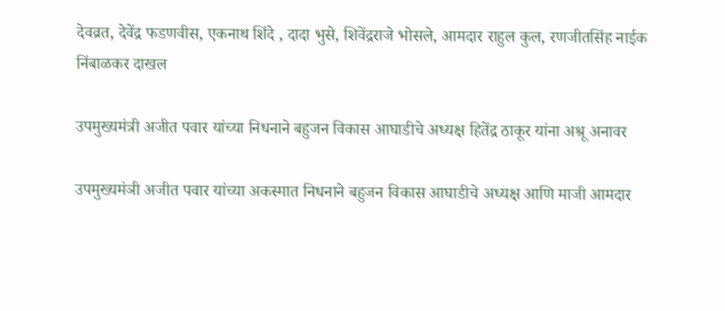देवव्रत, देवेंद्र फडणवीस, एकनाथ शिंदे , दादा भुसे, शिवेंद्रराजे भोसले, आमदार राहुल कुल, रणजीतसिंह नाईक निंबाळकर दाखल

उपमुख्यमंत्री अजीत पवार यांच्या निधनाने बहुजन विकास आघाडीचे अध्यक्ष हितेंद्र ठाकूर यांना अश्रू अनावर

उपमुख्यमंञी अजीत पवार यांच्या अकस्मात निधनाने बहुजन विकास आघाडीचे अध्यक्ष आणि माजी आमदार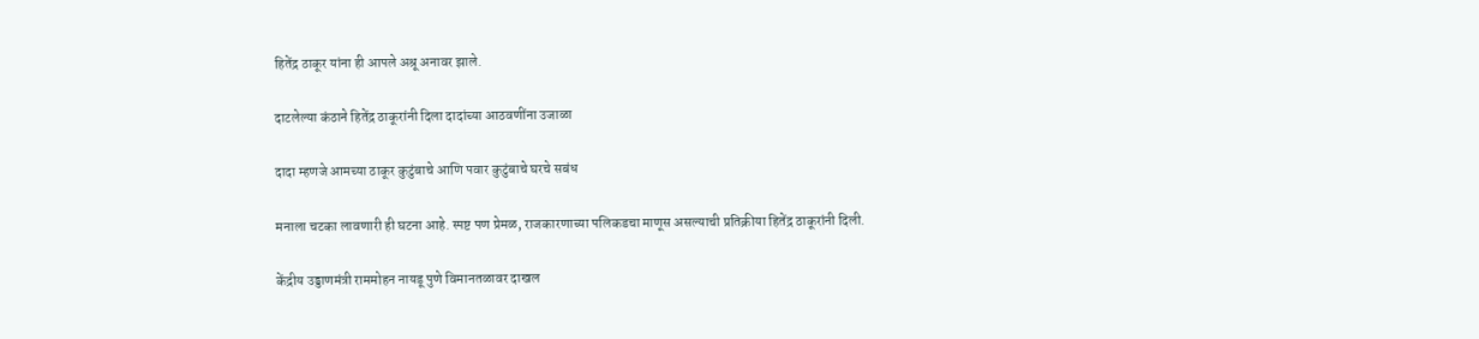हितेंद्र ठाकूर यांना ही आपले अश्रू अनावर झाले.

दाटलेल्या कंठाने हितेंद्र ठाकूरांनी दिला दादांच्या आठवणींना उजाळा

दादा म्हणजे आमच्या ठाकूर कुटुंबाचे आणि पवार कुटुंबाचे घरचे सबंध

मनाला चटका लावणारी ही घटना आहे. स्पष्ट पण प्रेमळ, राजकारणाच्या पलिकडचा माणूस असल्याची प्रतिक्रीया हितेंद्र ठाकूरांनी दिली.

केंद्रीय उड्डाणमंत्री राममोहन नायडू पुणे विमानतळावर दाखल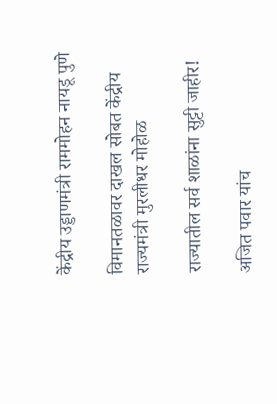केंद्रीय उड्डाणमंत्री राममोहन नायडू पुणे

विमानतळावर दाखल सोबत केंद्रीय राज्यमंत्री मुरलीधर मोहोळ

राज्यातील सर्व शाळांना सुट्टी जाहीर!

अजित पवार यांच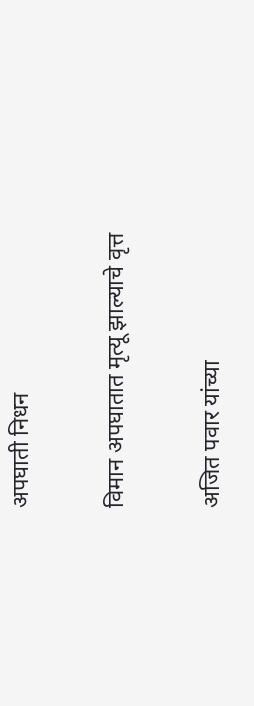अपघाती निधन

विमान अपघातात मृत्यू झाल्याचे वृत्त

अजित पवार यांच्या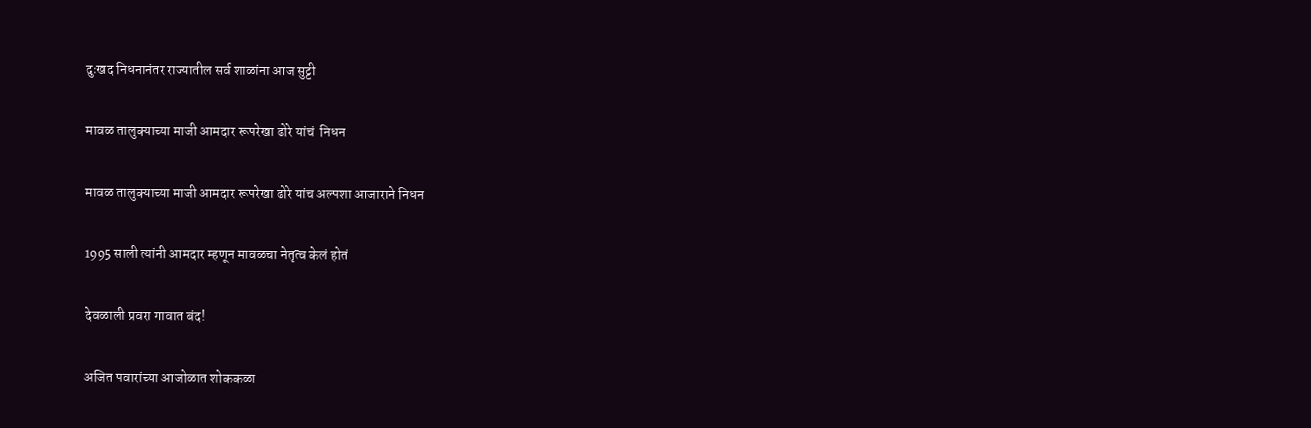दुःखद निधनानंतर राज्यातील सर्व शाळांना आज सुट्टी

मावळ तालुक्याच्या माजी आमदार रूपरेखा ढोरे यांचं  निधन

मावळ तालुक्याच्या माजी आमदार रूपरेखा ढोरे यांच अल्पशा आजाराने निधन

1995 साली त्यांनी आमदार म्हणून मावळचा नेतृत्व केलं होतं

देवळाली प्रवरा गावात बंद!

अजित पवारांच्या आजोळात शोककळा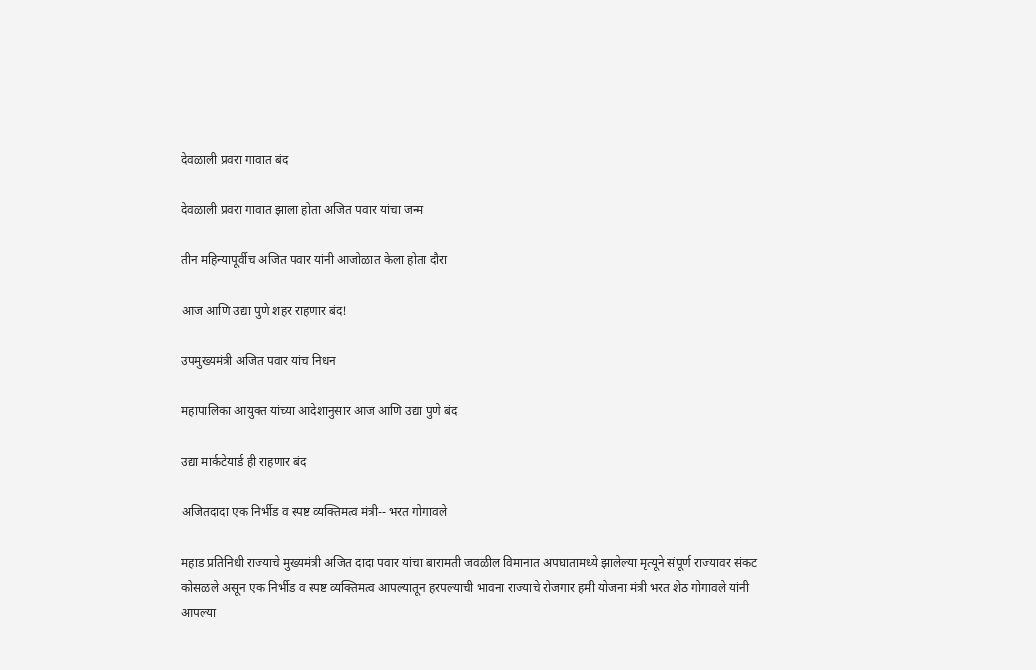देवळाली प्रवरा गावात बंद

देवळाली प्रवरा गावात झाला होता अजित पवार यांचा जन्म

तीन महिन्यापूर्वीच अजित पवार यांनी आजोळात केला होता दौरा

आज आणि उद्या पुणे शहर राहणार बंद!

उपमुख्यमंत्री अजित पवार यांच निधन

महापालिका आयुक्त यांच्या आदेशानुसार आज आणि उद्या पुणे बंद

उद्या मार्कटेयार्ड ही राहणार बंद

अजितदादा एक निर्भीड व स्पष्ट व्यक्तिमत्व मंत्री-- भरत गोगावले

महाड प्रतिनिधी राज्याचे मुख्यमंत्री अजित दादा पवार यांचा बारामती जवळील विमानात अपघातामध्ये झालेल्या मृत्यूने संपूर्ण राज्यावर संकट कोसळले असून एक निर्भीड व स्पष्ट व्यक्तिमत्व आपल्यातून हरपल्याची भावना राज्याचे रोजगार हमी योजना मंत्री भरत शेठ गोगावले यांनी आपल्या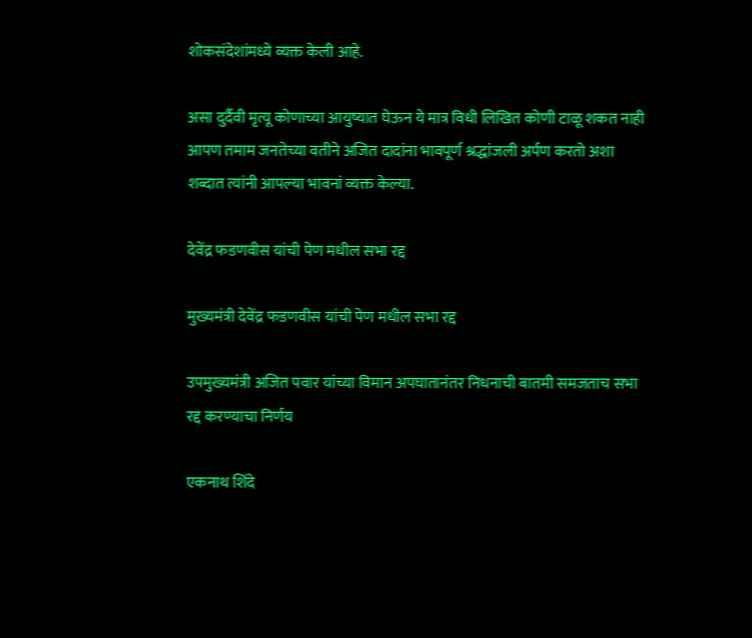शोकसंदेशांमध्ये व्यक्त केली आहे.

असा दुर्दैवी मृत्यू कोणाच्या आयुष्यात घेऊन ये मात्र विधी लिखित कोणी टाळू शकत नाही आपण तमाम जनतेच्या वतीने अजित दादांना भावपूर्ण श्रद्धांजली अर्पण करतो अशा शब्दात त्यांनी आपल्या भावनां व्यक्त केल्या.

देवेंद्र फडणवीस यांची पेण मधील सभा रद्द

मुख्यमंत्री देवेंद्र फडणवीस यांची पेण मधील सभा रद्द

उपमुख्यमंत्री अजित पवार यांच्या विमान अपघातानंतर निधनाची बातमी समजताच सभा रद्द करण्याचा निर्णय

एकनाथ शिंदे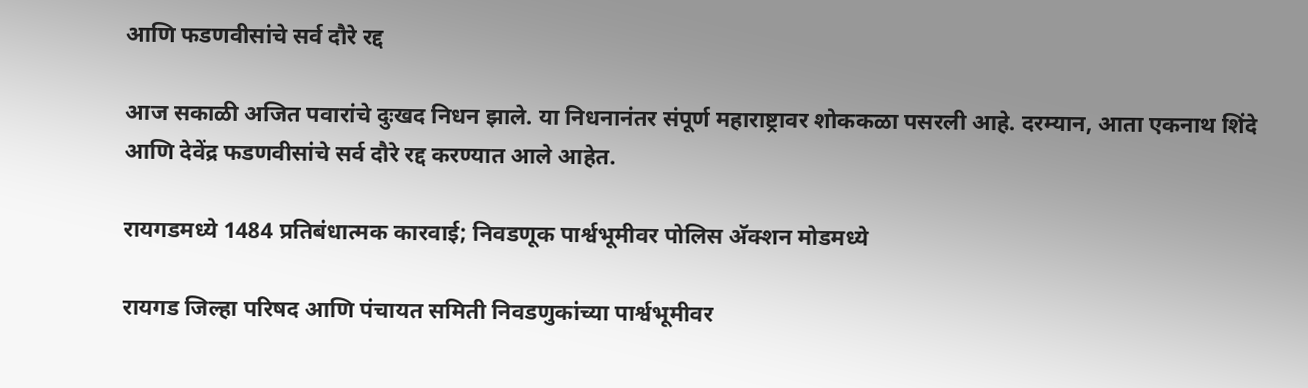आणि फडणवीसांचे सर्व दौरे रद्द

आज सकाळी अजित पवारांचे दुःखद निधन झाले. या निधनानंतर संपूर्ण महाराष्ट्रावर शोककळा पसरली आहे. दरम्यान, आता एकनाथ शिंदे आणि देवेंद्र फडणवीसांचे सर्व दौरे रद्द करण्यात आले आहेत.

रायगडमध्ये 1484 प्रतिबंधात्मक कारवाई; निवडणूक पार्श्वभूमीवर पोलिस अ‍ॅक्शन मोडमध्ये

रायगड जिल्हा परिषद आणि पंचायत समिती निवडणुकांच्या पार्श्वभूमीवर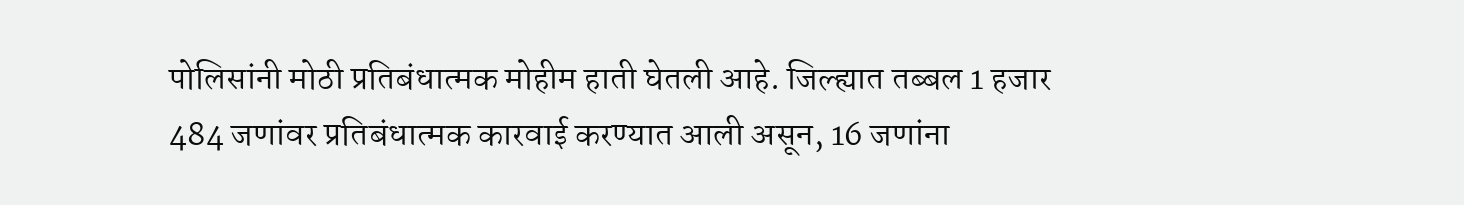पोलिसांनी मोठी प्रतिबंधात्मक मोहीम हाती घेतली आहे. जिल्ह्यात तब्बल 1 हजार 484 जणांवर प्रतिबंधात्मक कारवाई करण्यात आली असून, 16 जणांना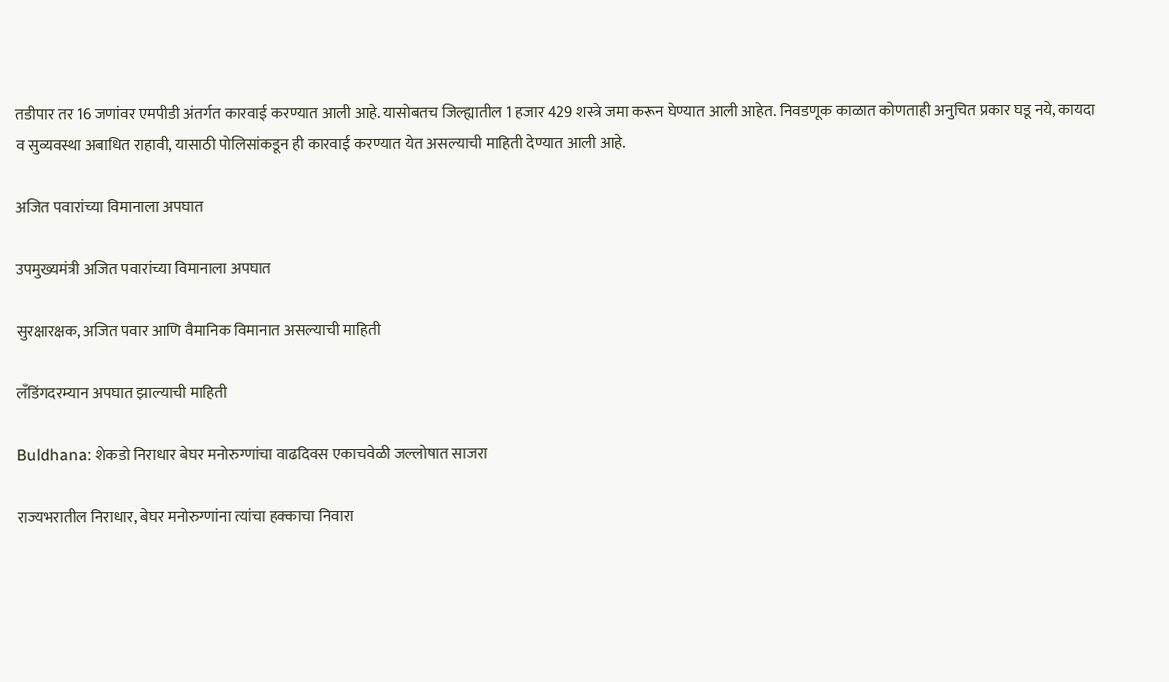तडीपार तर 16 जणांवर एमपीडी अंतर्गत कारवाई करण्यात आली आहे. यासोबतच जिल्ह्यातील 1 हजार 429 शस्त्रे जमा करून घेण्यात आली आहेत. निवडणूक काळात कोणताही अनुचित प्रकार घडू नये, कायदा व सुव्यवस्था अबाधित राहावी, यासाठी पोलिसांकडून ही कारवाई करण्यात येत असल्याची माहिती देण्यात आली आहे.

अजित पवारांच्या विमानाला अपघात

उपमुख्यमंत्री अजित पवारांच्या विमानाला अपघात

सुरक्षारक्षक, अजित पवार आणि वैमानिक विमानात असल्याची माहिती

लँडिंगदरम्यान अपघात झाल्याची माहिती

Buldhana: शेकडो निराधार बेघर मनोरुग्णांचा वाढदिवस एकाचवेळी जल्लोषात साजरा

राज्यभरातील निराधार, बेघर मनोरुग्णांना त्यांचा हक्काचा निवारा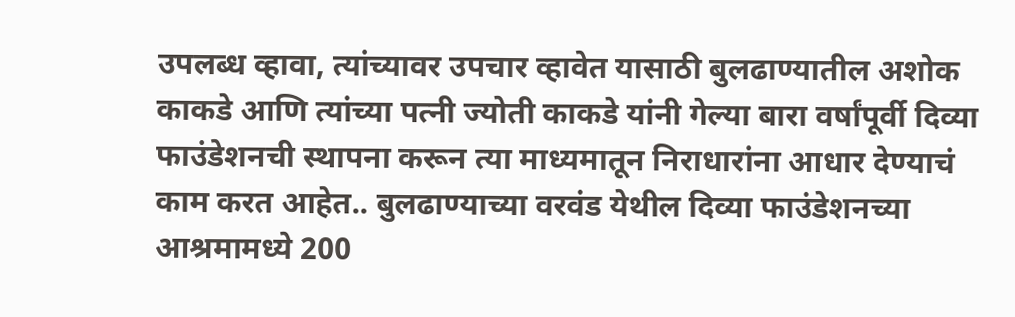उपलब्ध व्हावा, त्यांच्यावर उपचार व्हावेत यासाठी बुलढाण्यातील अशोक काकडे आणि त्यांच्या पत्नी ज्योती काकडे यांनी गेल्या बारा वर्षांपूर्वी दिव्या फाउंडेशनची स्थापना करून त्या माध्यमातून निराधारांना आधार देण्याचं काम करत आहेत.. बुलढाण्याच्या वरवंड येथील दिव्या फाउंडेशनच्या आश्रमामध्ये 200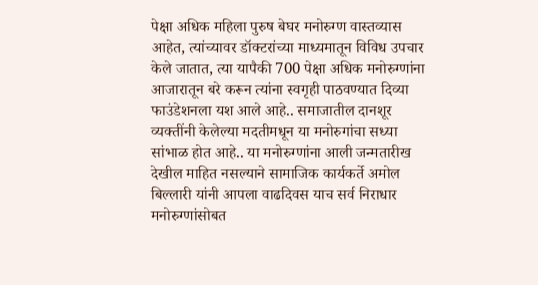पेक्षा अधिक महिला पुरुष बेघर मनोरुग्ण वास्तव्यास आहेत, त्यांच्यावर डॉक्टरांच्या माध्यमातून विविध उपचार केले जातात, त्या यापैकी 700 पेक्षा अधिक मनोरुग्णांना आजारातून बरे करून त्यांना स्वगृही पाठवण्यात दिव्या फाउंडेशनला यश आले आहे.. समाजातील दानशूर व्यक्तींनी केलेल्या मदतीमधून या मनोरुगांचा सध्या सांभाळ होत आहे.. या मनोरुग्णांना आली जन्मतारीख देखील माहित नसल्याने सामाजिक कार्यकर्ते अमोल बिल्लारी यांनी आपला वाढदिवस याच सर्व निराधार मनोरुग्णांसोबत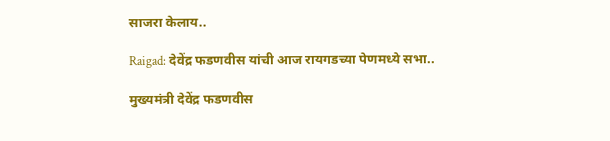साजरा केलाय..

Raigad: देवेंद्र फडणवीस यांची आज रायगडच्या पेणमध्ये सभा..

मुख्यमंत्री देवेंद्र फडणवीस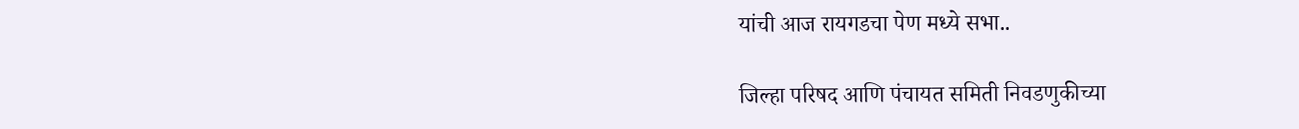यांची आज रायगडचा पेण मध्ये सभा..

जिल्हा परिषद आणि पंचायत समिती निवडणुकीच्या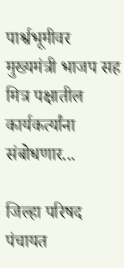पार्श्वभूमीवर मुख्यमंत्री भाजप सह मित्र पक्षातील कार्यकर्त्यांना संबोधणार...

जिल्हा परिषद पंचायत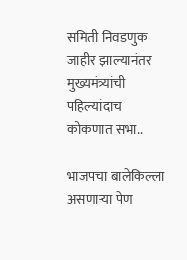समिती निवडणुक जाहीर झाल्यानंतर मुख्यमंत्र्यांची पहिल्यांदाच कोकणात सभा..

भाजपचा बालेकिल्ला असणाऱ्या पेण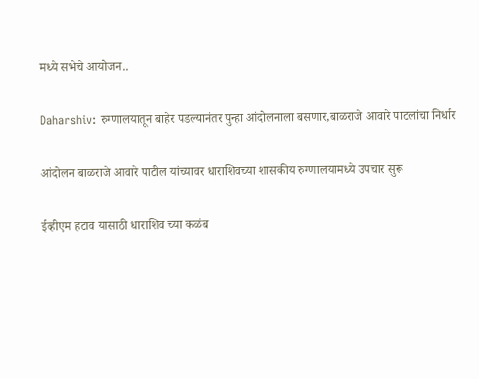मध्ये सभेचे आयोजन..

Daharshiv: रुग्णालयातून बाहेर पडल्यानंतर पुन्हा आंदोलनाला बसणार,बाळराजे आवारे पाटलांचा निर्धार

आंदोलन बाळराजे आवारे पाटील यांच्यावर धाराशिवच्या शासकीय रुग्णालयामध्ये उपचार सुरू

ईव्हीएम हटाव यासाठी धाराशिव च्या कळंब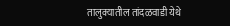तालुक्यातील तांदळवाडी येथे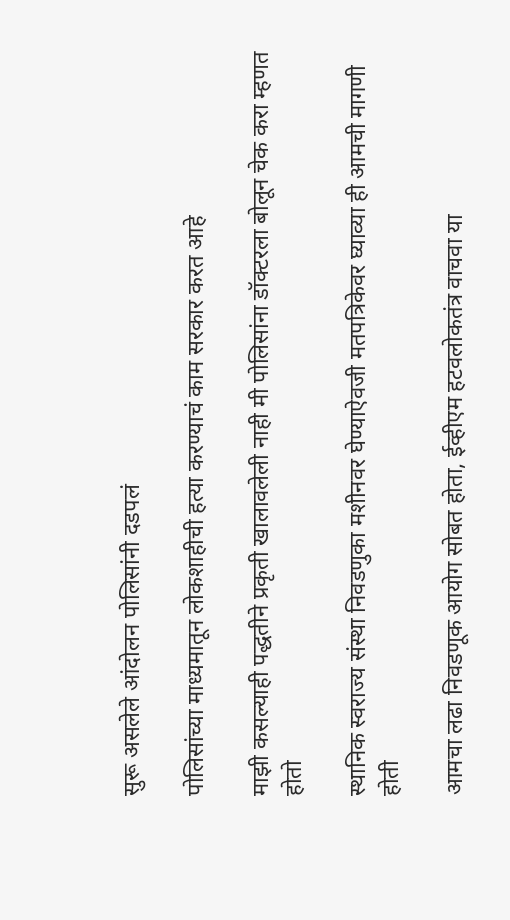सुरू असलेले आंदोलन पोलिसांनी दडपलं

पोलिसांच्या माध्यमातून लोकशाहीची हत्या करण्याचं काम सरकार करत आहे

माझी कसल्याही पद्धतीने प्रकृती खालावलेली नाही मी पोलिसांना डॉक्टरला बोलून चेक करा म्हणत होतो

स्थानिक स्वराज्य संस्था निवडणुका मशीनवर घेण्याऐवजी मतपत्रिकेवर घ्याव्या ही आमची मागणी होती

आमचा लढा निवडणूक आयोग सोबत होता, ईव्हीएम हटवलोकतंत्र वाचवा या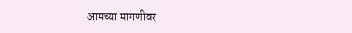आमच्या मागणीवर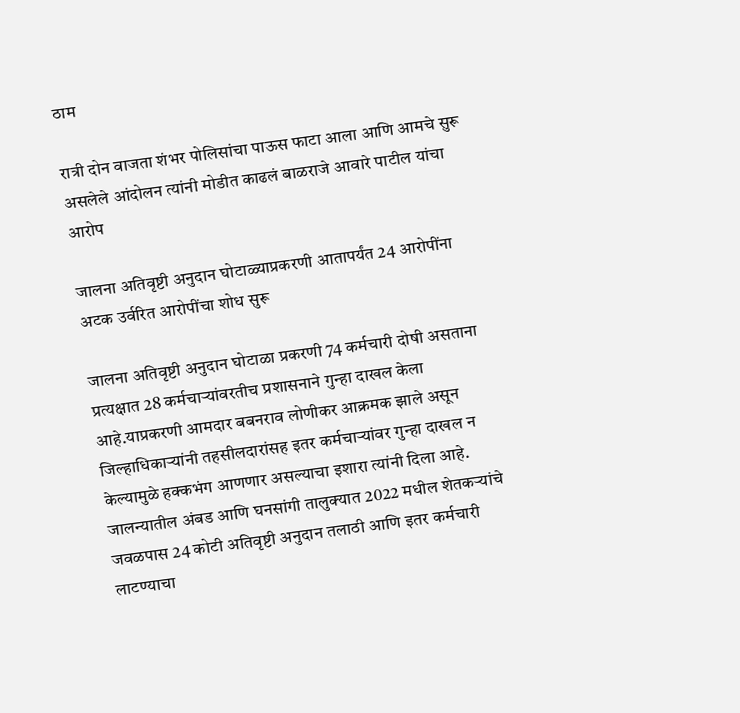ठाम

रात्री दोन वाजता शंभर पोलिसांचा पाऊस फाटा आला आणि आमचे सुरू असलेले आंदोलन त्यांनी मोडीत काढलं बाळराजे आवारे पाटील यांचा आरोप

जालना अतिवृष्टी अनुदान घोटाळ्याप्रकरणी आतापर्यंत 24 आरोपींना अटक उर्वरित आरोपींचा शोध सुरू

जालना अतिवृष्टी अनुदान घोटाळा प्रकरणी 74 कर्मचारी दोषी असताना प्रत्यक्षात 28 कर्मचाऱ्यांवरतीच प्रशासनाने गुन्हा दाखल केला आहे.याप्रकरणी आमदार बबनराव लोणीकर आक्रमक झाले असून जिल्हाधिकाऱ्यांनी तहसीलदारांसह इतर कर्मचाऱ्यांवर गुन्हा दाखल न केल्यामुळे हक्कभंग आणणार असल्याचा इशारा त्यांनी दिला आहे. जालन्यातील अंबड आणि घनसांगी तालुक्यात 2022 मधील शेतकऱ्यांचे जवळपास 24 कोटी अतिवृष्टी अनुदान तलाठी आणि इतर कर्मचारी लाटण्याचा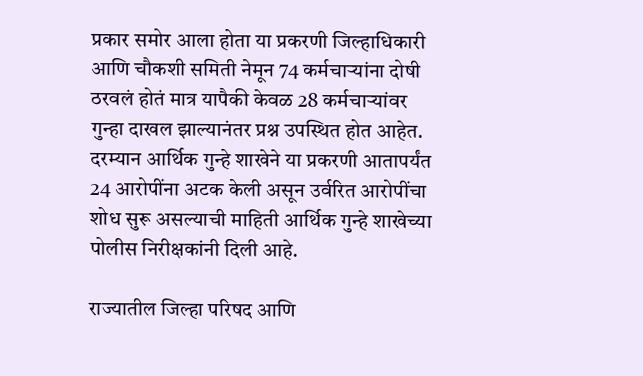प्रकार समोर आला होता या प्रकरणी जिल्हाधिकारी आणि चौकशी समिती नेमून 74 कर्मचाऱ्यांना दोषी ठरवलं होतं मात्र यापैकी केवळ 28 कर्मचाऱ्यांवर गुन्हा दाखल झाल्यानंतर प्रश्न उपस्थित होत आहेत. दरम्यान आर्थिक गुन्हे शाखेने या प्रकरणी आतापर्यंत 24 आरोपींना अटक केली असून उर्वरित आरोपींचा शोध सुरू असल्याची माहिती आर्थिक गुन्हे शाखेच्या पोलीस निरीक्षकांनी दिली आहे.

राज्यातील जिल्हा परिषद आणि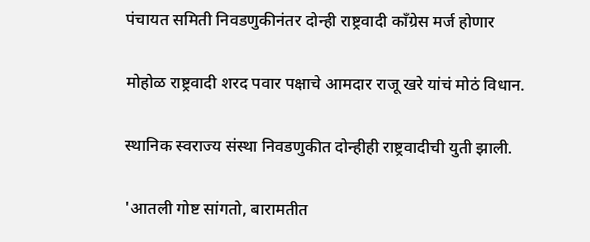पंचायत समिती निवडणुकीनंतर दोन्ही राष्ट्रवादी काँग्रेस मर्ज होणार

मोहोळ राष्ट्रवादी शरद पवार पक्षाचे आमदार राजू खरे यांचं मोठं विधान.

स्थानिक स्वराज्य संस्था निवडणुकीत दोन्हीही राष्ट्रवादीची युती झाली.

'आतली गोष्ट सांगतो, बारामतीत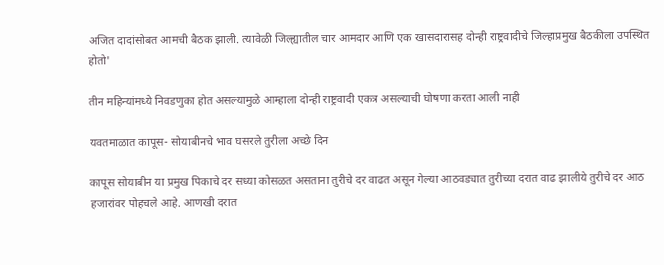अजित दादांसोबत आमची बैठक झाली. त्यावेळी जिल्ह्यातील चार आमदार आणि एक खासदारासह दोन्ही राष्ट्रवादीचे जिल्हाप्रमुख बैठकीला उपस्थित होतो'

तीन महिन्यांमध्ये निवडणुका होत असल्यामुळे आम्हाला दोन्ही राष्ट्रवादी एकत्र असल्याची घोषणा करता आली नाही

यवतमाळात कापूस- सोयाबीनचे भाव घसरले तुरीला अच्छे दिन

कापूस सोयाबीन या प्रमुख पिकाचे दर सध्या कोसळत असताना तुरीचे दर वाढत असून गेल्या आठवड्यात तुरीच्या दरात वाढ झालीये तुरीचे दर आठ हजारांवर पोहचले आहे. आणखी दरात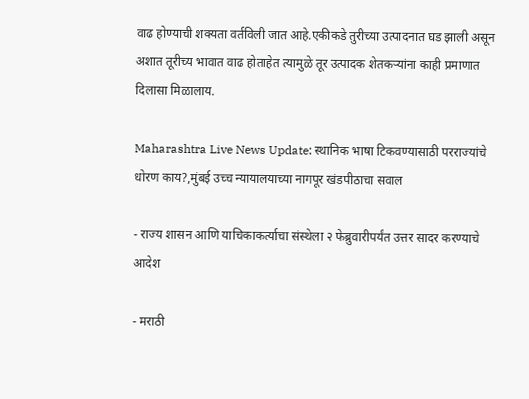वाढ होण्याची शक्यता वर्तविली जात आहे.एकीकडे तुरीच्या उत्पादनात घड झाली असून अशात तूरीच्य भावात वाढ होताहेत त्यामुळे तूर उत्पादक शेतकऱ्यांना काही प्रमाणात दिलासा मिळालाय.

Maharashtra Live News Update: स्थानिक भाषा टिकवण्यासाठी परराज्यांचे धोरण काय?,मुंबई उच्च न्यायालयाच्या नागपूर खंडपीठाचा सवाल

- राज्य शासन आणि याचिकाकर्त्याचा संस्थेला २ फेब्रुवारीपर्यंत उत्तर सादर करण्याचे आदेश

- मराठी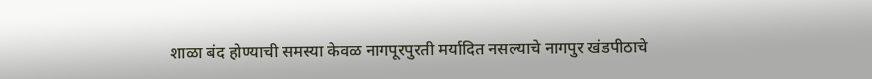शाळा बंद होण्याची समस्या केवळ नागपूरपुरती मर्यादित नसल्याचे नागपुर खंडपीठाचे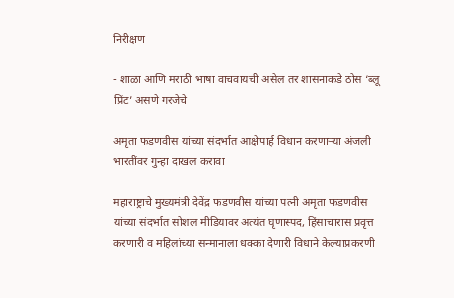निरीक्षण

- शाळा आणि मराठी भाषा वाचवायची असेल तर शासनाकडे ठोस ‘ब्लू प्रिंट’ असणे गरजेचे

अमृता फडणवीस यांच्या संदर्भात आक्षेपार्ह विधान करणाऱ्या अंजली भारतींवर गुन्हा दाखल करावा

महाराष्ट्राचे मुख्यमंत्री देवेंद्र फडणवीस यांच्या पत्नी अमृता फडणवीस यांच्या संदर्भात सोशल मीडियावर अत्यंत घृणास्पद, हिंसाचारास प्रवृत्त करणारी व महिलांच्या सन्मानाला धक्का देणारी विधाने केल्याप्रकरणी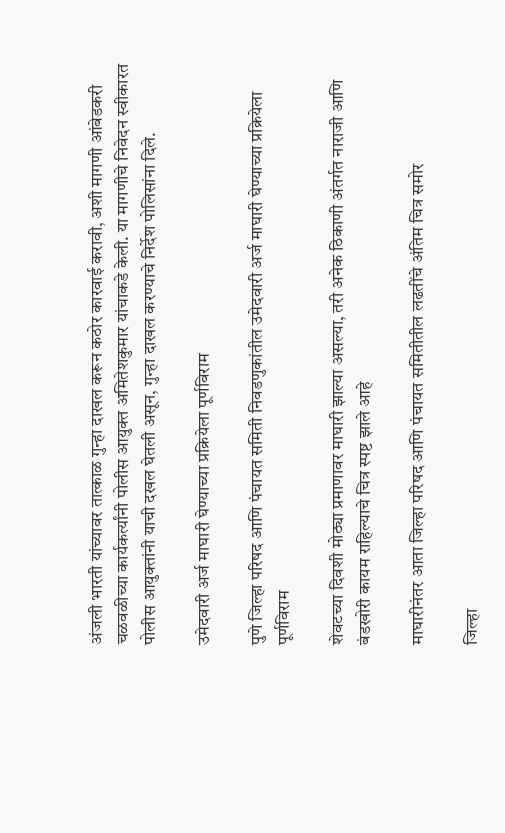अंजली भारती यांच्यावर तात्काळ गुन्हा दाखल करून कठोर कारवाई करावी, अशी मागणी आंबेडकरी चळवळीच्या कार्यकर्त्यांनी पोलीस आयुक्त अमितेशकुमार यांचाकडे केली. या मागणीचे निवेदन स्वीकारत पोलीस आयुक्तांनी याची दखल घेतली असून, गुन्हा दाखल करण्याचे निर्देश पोलिसांना दिले.

उमेदवारी अर्ज माघारी घेण्याच्या प्रक्रियेला पूर्णविराम

पुणे जिल्हा परिषद आणि पंचायत समिती निवडणुकांतील उमेदवारी अर्ज माघारी घेण्याच्या प्रक्रियेला पूर्णविराम

शेवटच्या दिवशी मोठ्या प्रमाणावर माघारी झाल्या असल्या, तरी अनेक ठिकाणी अंतर्गत नाराजी आणि बंडखोरी कायम राहिल्याचे चित्र स्पष्ट झाले आहे

माघारीनंतर आता जिल्हा परिषद आणि पंचायत समितीतील लढतींचे अंतिम चित्र समोर

जिल्हा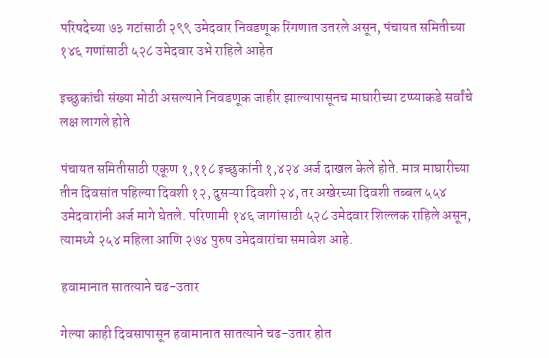परिषदेच्या ७३ गटांसाठी २९९ उमेदवार निवडणूक रिंगणात उतरले असून, पंचायत समितीच्या १४६ गणांसाठी ५२८ उमेदवार उभे राहिले आहेत

इच्छुकांची संख्या मोठी असल्याने निवडणूक जाहीर झाल्यापासूनच माघारीच्या टप्प्याकडे सर्वांचे लक्ष लागले होते

पंचायत समितीसाठी एकूण १,११८ इच्छुकांनी १,४२४ अर्ज दाखल केले होते. मात्र माघारीच्या तीन दिवसांत पहिल्या दिवशी १२, दुसऱ्या दिवशी २४, तर अखेरच्या दिवशी तब्बल ५५४ उमेदवारांनी अर्ज मागे घेतले. परिणामी १४६ जागांसाठी ५२८ उमेदवार शिल्लक राहिले असून, त्यामध्ये २५४ महिला आणि २७४ पुरुष उमेदवारांचा समावेश आहे.

हवामानात सातत्याने चढ-उतार

गेल्या काही दिवसापासून हवामानात सातत्याने चढ-उतार होत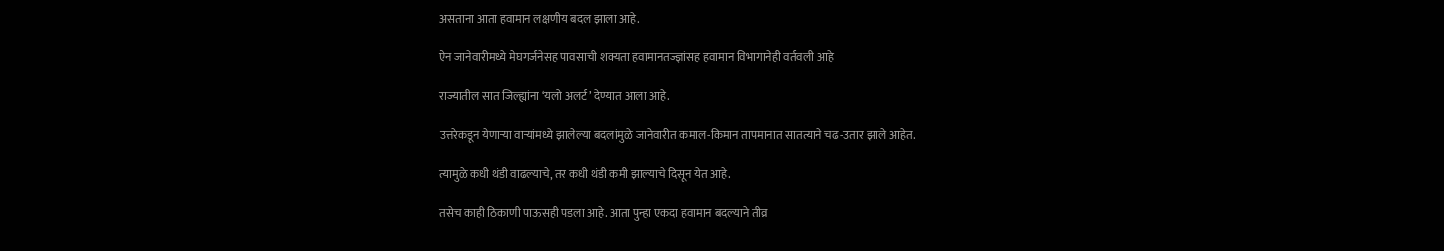असताना आता हवामान लक्षणीय बदल झाला आहे.

ऐन जानेवारीमध्ये मेघगर्जनेसह पावसाची शक्यता हवामानतज्ज्ञांसह हवामान विभागानेही वर्तवली आहे

राज्यातील सात जिल्ह्यांना ‘यलो अलर्ट’ देण्यात आला आहे.

उत्तरेकडून येणाऱ्या वाऱ्यांमध्ये झालेल्या बदलांमुळे जानेवारीत कमाल-किमान तापमानात सातत्याने चढ-उतार झाले आहेत.

त्यामुळे कधी थंडी वाढल्याचे, तर कधी थंडी कमी झाल्याचे दिसून येत आहे.

तसेच काही ठिकाणी पाऊसही पडला आहे. आता पुन्हा एकदा हवामान बदल्याने तीव्र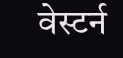वेस्टर्न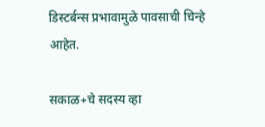डिस्टर्बन्स प्रभावामुळे पावसाची चिन्हे आहेत.

सकाळ+चे सदस्य व्हा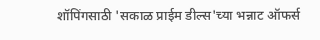शॉपिंगसाठी 'सकाळ प्राईम डील्स'च्या भन्नाट ऑफर्स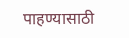पाहण्यासाठी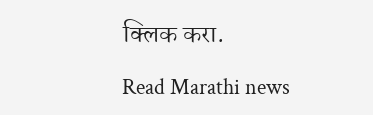क्लिक करा.

Read Marathi news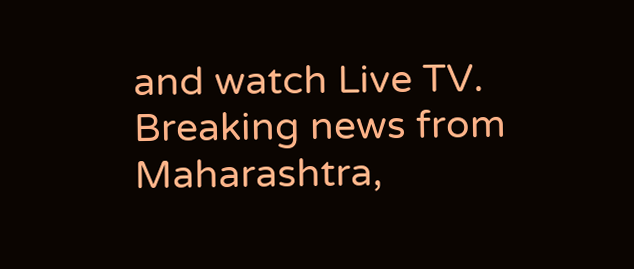and watch Live TV. Breaking news from Maharashtra,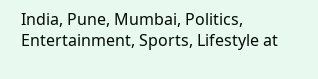India, Pune, Mumbai, Politics, Entertainment, Sports, Lifestyle at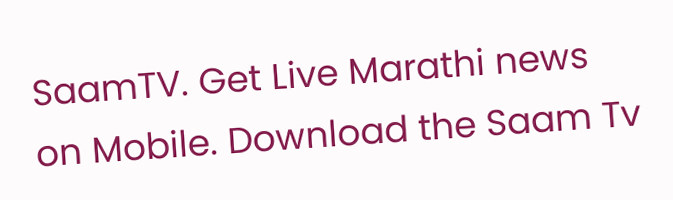SaamTV. Get Live Marathi news on Mobile. Download the Saam Tv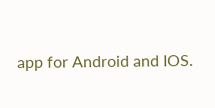app for Android and IOS.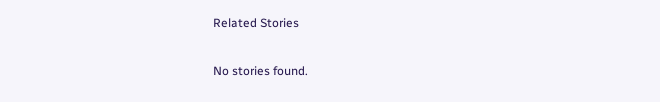Related Stories

No stories found.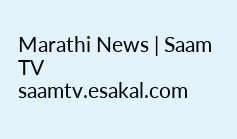Marathi News | Saam TV
saamtv.esakal.com